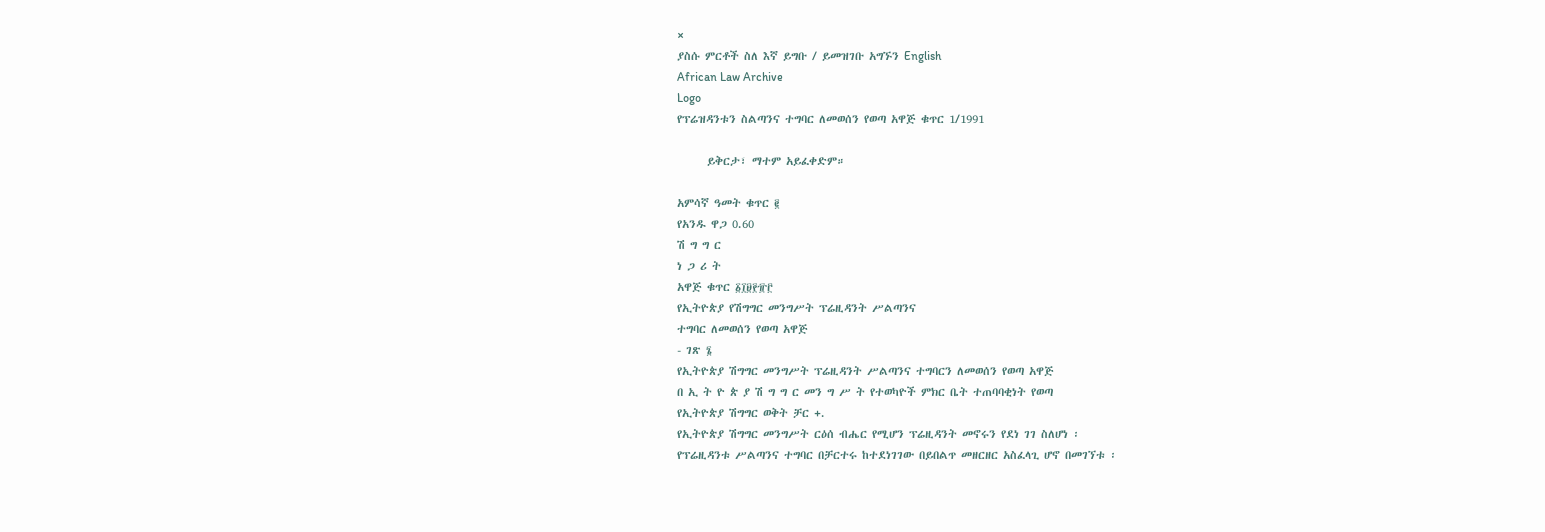×
ያስሱ ምርቶች ስለ እኛ ይግቡ / ይመዝገቡ አግኙን English
African Law Archive
Logo
የፕሬዝዳንቱን ስልጣንና ተግባር ለመወሰን የወጣ አዋጅ ቁጥር 1/1991

      ይቅርታ፣ ማተም አይፈቀድም።

አምሳኛ ዓመት ቁጥር ፪
የአንዱ ዋጋ 0.60
ሽ ግ ግ ር
ነ ጋ ሪ ት
አዋጅ ቁጥር ፩፲፱፻፹፫
የኢትዮጵያ የሽግግር መንግሥት ፕሬዚዳንት ሥልጣንና
ተግባር ለመወሰን የወጣ አዋጅ
- ገጽ ፮
የኢትዮጵያ ሽግግር መንግሥት ፕሬዚዳንት ሥልጣንና ተግባርን ለመወሰን የወጣ አዋጅ
በ ኢ ት ዮ ጵ ያ ሽ ግ ግ ር መን ግ ሥ ት የተወካዮች ምክር ቤት ተጠባባቂነት የወጣ
የኢትዮጵያ ሽግግር ወቅት ቻር +.
የኢትዮጵያ ሽግግር መንግሥት ርዕሰ ብሔር የሚሆን ፕሬዚዳንት መኖሩን የደነ ገገ ስለሆነ ፡
የፕሬዚዳንቱ ሥልጣንና ተግባር በቻርተሩ ከተደነገገው በይበልጥ መዘርዘር አስፈላጊ ሆኖ በመገኘቱ ፡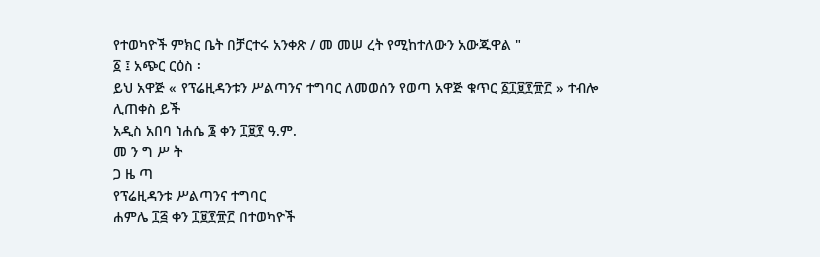የተወካዮች ምክር ቤት በቻርተሩ አንቀጽ / መ መሠ ረት የሚከተለውን አውጁዋል "
፩ ፤ አጭር ርዕስ ፡
ይህ አዋጅ « የፕሬዚዳንቱን ሥልጣንና ተግባር ለመወሰን የወጣ አዋጅ ቁጥር ፩፲፱፻፹፫ » ተብሎ ሊጠቀስ ይች
አዲስ አበባ ነሐሴ ፮ ቀን ፲፱፻ ዓ.ም.
መ ን ግ ሥ ት
ጋ ዜ ጣ
የፕሬዚዳንቱ ሥልጣንና ተግባር
ሐምሌ ፲፭ ቀን ፲፱፻፹፫ በተወካዮች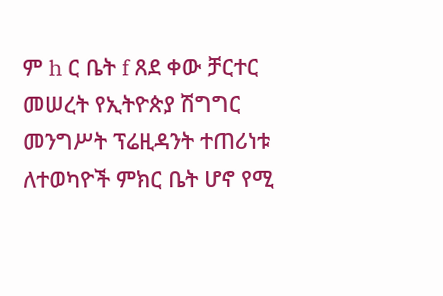ም h ር ቤት f ጸደ ቀው ቻርተር መሠረት የኢትዮጵያ ሽግግር መንግሥት ፕሬዚዳንት ተጠሪነቱ ለተወካዮች ምክር ቤት ሆኖ የሚ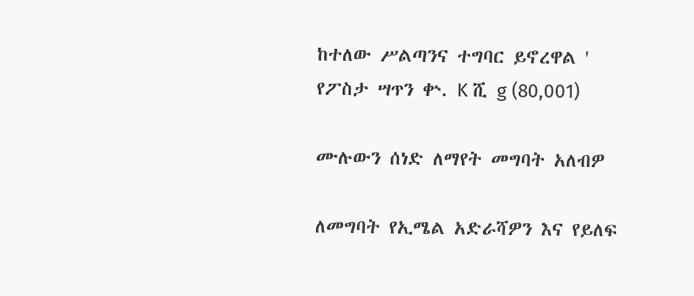ከተለው ሥልጣንና ተግባር ይኖረዋል '
የፖስታ ሣጥን ቍ. K ሺ g (80,001)

ሙሉውን ሰነድ ለማየት መግባት አለብዎ

ለመግባት የኢሜል አድራሻዎን እና የይለፍ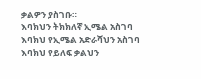ቃልዎን ያስገቡ።
እባክህን ትክክለኛ ኢሜል አስገባ
እባክህ የኢሜል አድራሻህን አስገባ
እባክህ የይለፍ ቃልህን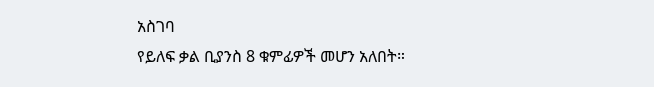አስገባ
የይለፍ ቃል ቢያንስ 8 ቁምፊዎች መሆን አለበት።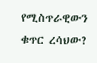የሚስጥራዊውን ቁጥር ረሳህው?